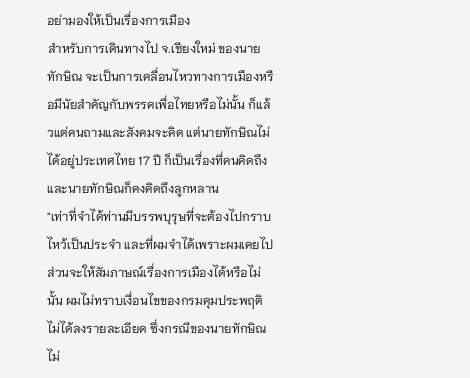อย่ามองให้เป็นเรื่องการเมือง
สำหรับการเดินทางไป จ.เชียงใหม่ ของนายทักษิณ จะเป็นการเคลื่อนไหวทางการเมืองหรือมีนัยสำคัญกับพรรคเพื่อไทยหรือไม่นั้น ก็แล้วแต่คนถามและสังคมจะคิด แต่นายทักษิณไม่ได้อยู่ประเทศไทย 17 ปี ก็เป็นเรื่องที่คนคิดถึง และนายทักษิณก็คงคิดถึงลูกหลาน
"เท่าที่จำได้ท่านมีบรรพบุรุษที่จะต้องไปกราบไหว้เป็นประจำ และที่ผมจำได้เพราะผมเคยไป ส่วนจะให้สัมภาษณ์เรื่องการเมืองได้หรือไม่นั้น ผมไม่ทราบเงื่อนไขของกรมคุมประพฤติไม่ได้ลงรายละเอียด ซึ่งกรณีของนายทักษิณไม่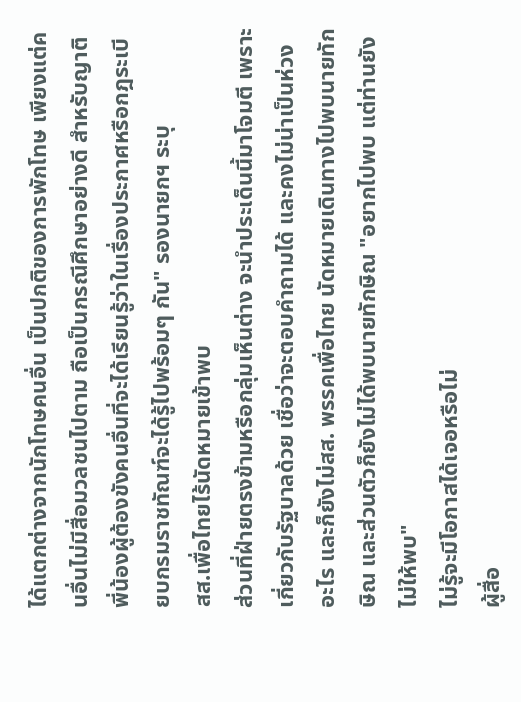ได้แตกต่างจากนักโทษคนอื่น เป็นปกติของการพักโทษ เพียงแต่คนอื่นไม่มีสื่อมวลชนไปตาม ถือเป็นกรณีศึกษาอย่างดี สำหรับญาติพี่น้องผู้ต้องขังคนอื่นที่จะได้เรียนรู้ว่าในเรื่องประกาศหรือกฎระเบียบกรมราชทัณฑ์จะได้รู้ไปพร้อมๆ กัน" รองนายกฯ ระบุ
สส.เพื่อไทยไร้นัดหมายเข้าพบ
ส่วนที่ฝ่ายตรงข้ามหรือกลุ่มเห็นต่าง จะนำประเด็นนี้มาโจมตี เพราะเกี่ยวกับรัฐบาลด้วย เชื่อว่าจะตอบคำถามได้ และคงไม่น่าเป็นห่วงอะไร และก็ยังไม่สส. พรรคเพื่อไทย นัดหมายเดินทางไปพบนายทักษิณ และส่วนตัวก็ยังไม่ได้พบนายทักษิณ "อยากไปพบ แต่ท่านยังไม่ให้พบ"
ไม่รู้จะมีโอกาสได้เจอหรือไม่
ผู้สื่อ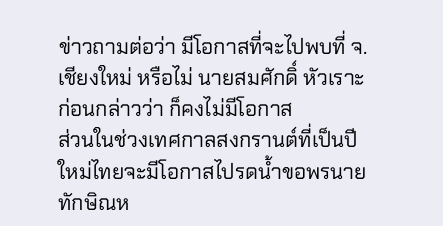ข่าวถามต่อว่า มีโอกาสที่จะไปพบที่ จ.เชียงใหม่ หรือไม่ นายสมศักดิ์ หัวเราะก่อนกล่าวว่า ก็คงไม่มีโอกาส
ส่วนในช่วงเทศกาลสงกรานต์ที่เป็นปีใหม่ไทยจะมีโอกาสไปรดน้ำขอพรนายทักษิณห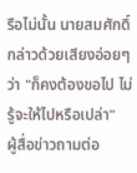รือไม่นั้น นายสมศักดิ์ กล่าวด้วยเสียงอ่อยๆ ว่า "ก็คงต้องขอไป ไม่รู้จะให้ไปหรือเปล่า"
ผู้สื่อข่าวถามต่อ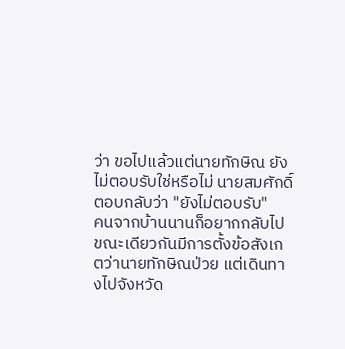ว่า ขอไปแล้วแต่นายทักษิณ ยังไม่ตอบรับใช่หรือไม่ นายสมศักดิ์ ตอบกลับว่า "ยังไม่ตอบรับ"
คนจากบ้านนานก็อยากกลับไป
ขณะเดียวกันมีการตั้งข้อสังเกตว่านายทักษิณป่วย แต่เดินทางไปจังหวัด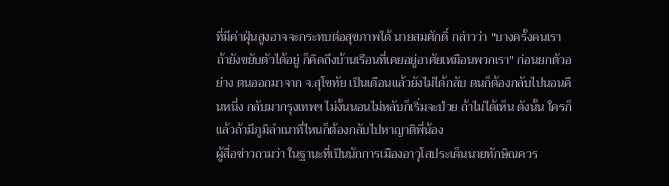ที่มีค่าฝุ่นสูงอาจจะกระทบต่อสุขภาพได้ นายสมศักดิ์ กล่าวว่า "บางครั้งคนเราถ้ายังขยับตัวได้อยู่ ก็คิดถึงบ้านเรือนที่เคยอยู่อาศัยเหมือนพวกเรา" ก่อนยกตัวอย่าง ตนออกมาจาก จ.สุโขทัย เป็นเดือนแล้วยังไม่ได้กลับ ตนก็ต้องกลับไปนอนคืนหนึ่ง กลับมากรุงเทพฯ ไม่งั้นนอนไม่หลับก็เริ่มจะป่วย ถ้าไม่ได้เห็น ดังนั้น ใครก็แล้วถ้ามีภูมิลำเนาที่ไหนก็ต้องกลับไปหาญาติพี่น้อง
ผู้สื่อข่าวถามว่า ในฐานะที่เป็นนักการเมืองอาวุโสประเด็นนายทักษิณควร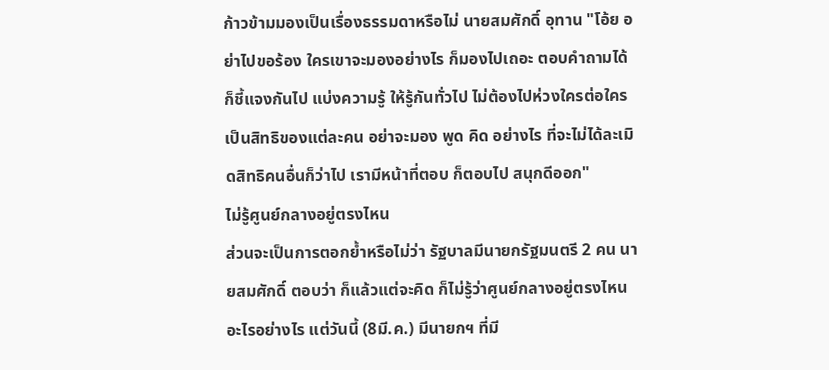ก้าวข้ามมองเป็นเรื่องธรรมดาหรือไม่ นายสมศักดิ์ อุทาน "โอ้ย อย่าไปขอร้อง ใครเขาจะมองอย่างไร ก็มองไปเถอะ ตอบคำถามได้ก็ชี้แจงกันไป แบ่งความรู้ ให้รู้กันทั่วไป ไม่ต้องไปห่วงใครต่อใคร เป็นสิทธิของแต่ละคน อย่าจะมอง พูด คิด อย่างไร ที่จะไม่ได้ละเมิดสิทธิคนอื่นก็ว่าไป เรามีหน้าที่ตอบ ก็ตอบไป สนุกดีออก"
ไม่รู้ศูนย์กลางอยู่ตรงไหน
ส่วนจะเป็นการตอกย้ำหรือไม่ว่า รัฐบาลมีนายกรัฐมนตรี 2 คน นายสมศักดิ์ ตอบว่า ก็แล้วแต่จะคิด ก็ไม่รู้ว่าศูนย์กลางอยู่ตรงไหนอะไรอย่างไร แต่วันนี้ (8มี.ค.) มีนายกฯ ที่มี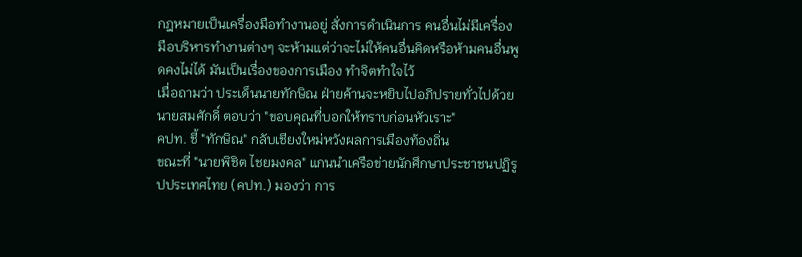กฎหมายเป็นเครื่องมือทำงานอยู่ สั่งการดำเนินการ คนอื่นไม่มีเครื่องมือบริหารทำงานต่างๆ จะห้ามแต่ว่าจะไม่ให้คนอื่นคิดหรือห้ามคนอื่นพูดคงไม่ได้ มันเป็นเรื่องของการเมือง ทำจิตทำใจไว้
เมื่อถามว่า ประเด็นนายทักษิณ ฝ่ายค้านจะหยิบไปอภิปรายทั่วไปด้วย นายสมศักดิ์ ตอบว่า "ขอบคุณที่บอกให้ทราบก่อนหัวเราะ"
คปท. ชี้ "ทักษิณ" กลับเชียงใหม่หวังผลการเมืองท้องถิ่น
ขณะที่ "นายพิชิต ไชยมงคล" แกนนำเครือข่ายนักศึกษาประชาชนปฏิรูปประเทศไทย (คปท.) มองว่า การ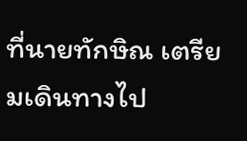ที่นายทักษิณ เตรียมเดินทางไป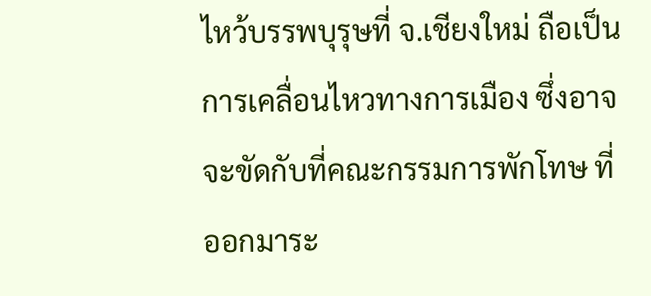ไหว้บรรพบุรุษที่ จ.เชียงใหม่ ถือเป็นการเคลื่อนไหวทางการเมือง ซึ่งอาจจะขัดกับที่คณะกรรมการพักโทษ ที่ออกมาระ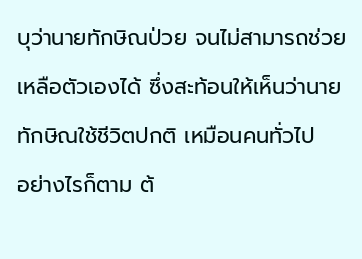บุว่านายทักษิณป่วย จนไม่สามารถช่วยเหลือตัวเองได้ ซึ่งสะท้อนให้เห็นว่านายทักษิณใช้ชีวิตปกติ เหมือนคนทั่วไป
อย่างไรก็ตาม ต้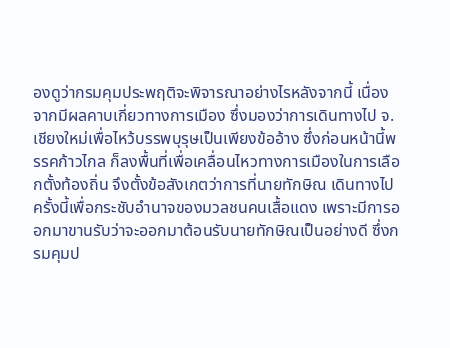องดูว่ากรมคุมประพฤติจะพิจารณาอย่างไรหลังจากนี้ เนื่องจากมีผลคาบเกี่ยวทางการเมือง ซึ่งมองว่าการเดินทางไป จ.เชียงใหม่เพื่อไหว้บรรพบุรุษเป็นเพียงข้ออ้าง ซึ่งก่อนหน้านี้พรรคก้าวไกล ก็ลงพื้นที่เพื่อเคลื่อนไหวทางการเมืองในการเลือกตั้งท้องถิ่น จึงตั้งข้อสังเกตว่าการที่นายทักษิณ เดินทางไปครั้งนี้เพื่อกระชับอำนาจของมวลชนคนเสื้อแดง เพราะมีการออกมาขานรับว่าจะออกมาต้อนรับนายทักษิณเป็นอย่างดี ซึ่งกรมคุมป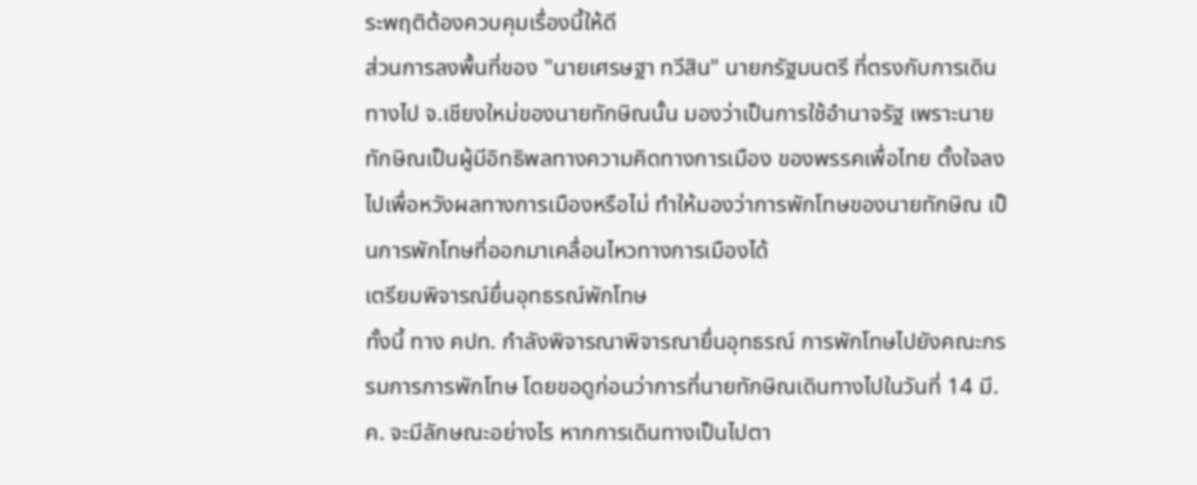ระพฤติต้องควบคุมเรื่องนี้ให้ดี
ส่วนการลงพื้นที่ของ "นายเศรษฐา ทวีสิน" นายกรัฐมนตรี ที่ตรงกับการเดินทางไป จ.เชียงใหม่ของนายทักษิณนั้น มองว่าเป็นการใช้อำนาจรัฐ เพราะนายทักษิณเป็นผู้มีอิทธิพลทางความคิดทางการเมือง ของพรรคเพื่อไทย ตั้งใจลงไปเพื่อหวังผลทางการเมืองหรือไม่ ทำให้มองว่าการพักโทษของนายทักษิณ เป็นการพักโทษที่ออกมาเคลื่อนไหวทางการเมืองได้
เตรียมพิจารณ์ยื่นอุทธรณ์พักโทษ
ทั้งนี้ ทาง คปท. กำลังพิจารณาพิจารณายื่นอุทธรณ์ การพักโทษไปยังคณะกรรมการการพักโทษ โดยขอดูก่อนว่าการที่นายทักษิณเดินทางไปในวันที่ 14 มี.ค. จะมีลักษณะอย่างไร หากการเดินทางเป็นไปตา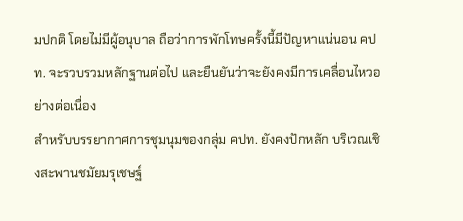มปกติ โดยไม่มีผู้อนุบาล ถือว่าการพักโทษครั้งนี้มีปัญหาแน่นอน คปท. จะรวบรวมหลักฐานต่อไป และยืนยันว่าจะยังคงมีการเคลื่อนไหวอย่างต่อเนื่อง
สำหรับบรรยากาศการชุมนุมของกลุ่ม คปท. ยังคงปักหลัก บริเวณเชิงสะพานชมัยมรุเชษฐ์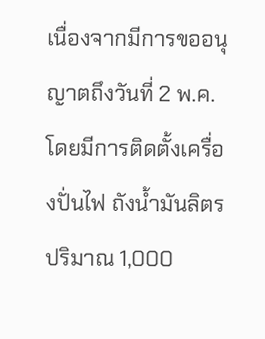เนื่องจากมีการขออนุญาตถึงวันที่ 2 พ.ค. โดยมีการติดตั้งเครื่องปั่นไฟ ถังน้ำมันลิตรปริมาณ 1,000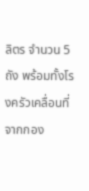ลิตร จำนวน 5 ถัง พร้อมทั้งโรงครัวเคลื่อนที่จากกอง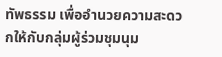ทัพธรรม เพื่ออำนวยความสะดวกให้กับกลุ่มผู้ร่วมชุมนุม